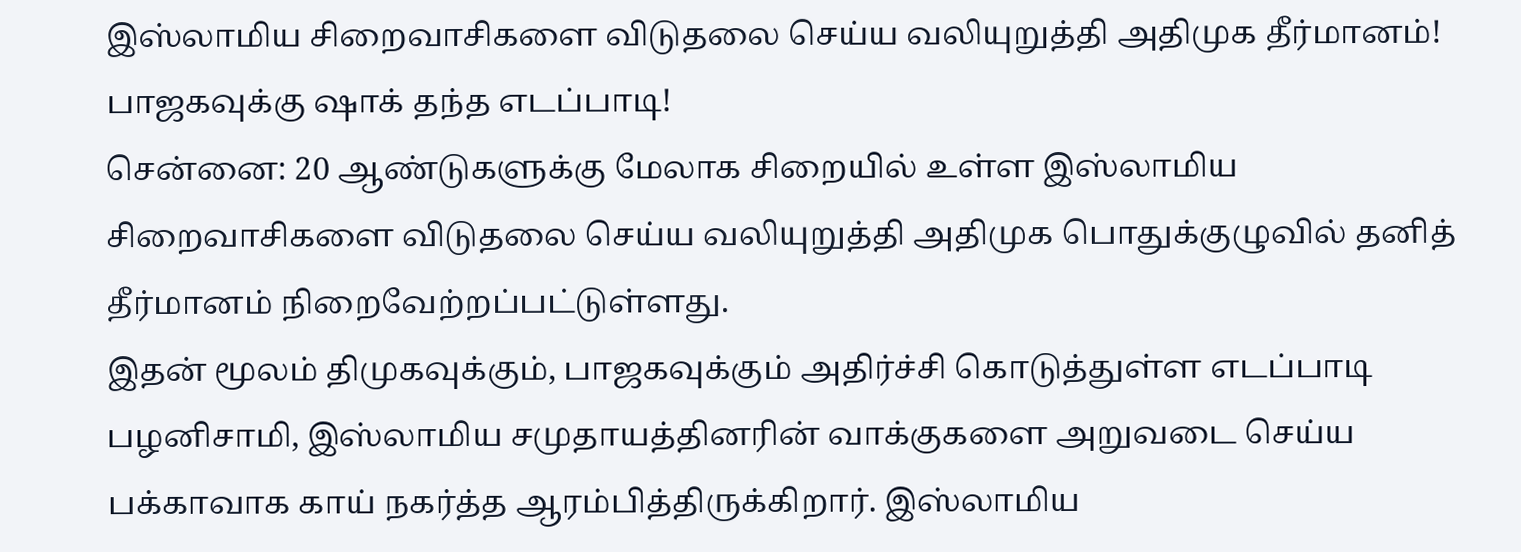இஸ்லாமிய சிறைவாசிகளை விடுதலை செய்ய வலியுறுத்தி அதிமுக தீர்மானம்! பாஜகவுக்கு ஷாக் தந்த எடப்பாடி!
சென்னை: 20 ஆண்டுகளுக்கு மேலாக சிறையில் உள்ள இஸ்லாமிய சிறைவாசிகளை விடுதலை செய்ய வலியுறுத்தி அதிமுக பொதுக்குழுவில் தனித் தீர்மானம் நிறைவேற்றப்பட்டுள்ளது.
இதன் மூலம் திமுகவுக்கும், பாஜகவுக்கும் அதிர்ச்சி கொடுத்துள்ள எடப்பாடி பழனிசாமி, இஸ்லாமிய சமுதாயத்தினரின் வாக்குகளை அறுவடை செய்ய பக்காவாக காய் நகர்த்த ஆரம்பித்திருக்கிறார். இஸ்லாமிய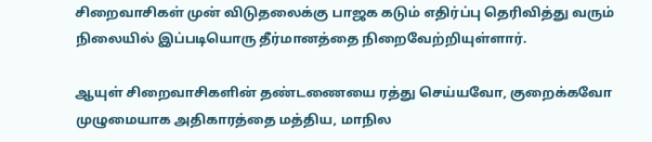சிறைவாசிகள் முன் விடுதலைக்கு பாஜக கடும் எதிர்ப்பு தெரிவித்து வரும் நிலையில் இப்படியொரு தீர்மானத்தை நிறைவேற்றியுள்ளார்.

ஆயுள் சிறைவாசிகளின் தண்டணையை ரத்து செய்யவோ, குறைக்கவோ முழுமையாக அதிகாரத்தை மத்திய, மாநில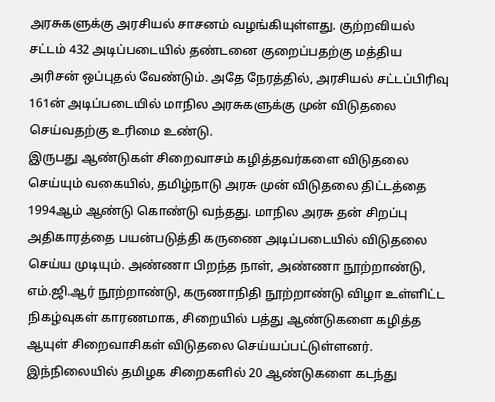அரசுகளுக்கு அரசியல் சாசனம் வழங்கியுள்ளது. குற்றவியல் சட்டம் 432 அடிப்படையில் தண்டனை குறைப்பதற்கு மத்திய அரிசன் ஒப்புதல் வேண்டும். அதே நேரத்தில், அரசியல் சட்டப்பிரிவு 161ன் அடிப்படையில் மாநில அரசுகளுக்கு முன் விடுதலை செய்வதற்கு உரிமை உண்டு.
இருபது ஆண்டுகள் சிறைவாசம் கழித்தவர்களை விடுதலை செய்யும் வகையில், தமிழ்நாடு அரசு முன் விடுதலை திட்டத்தை 1994ஆம் ஆண்டு கொண்டு வந்தது. மாநில அரசு தன் சிறப்பு அதிகாரத்தை பயன்படுத்தி கருணை அடிப்படையில் விடுதலை செய்ய முடியும். அண்ணா பிறந்த நாள், அண்ணா நூற்றாண்டு, எம்.ஜி.ஆர் நூற்றாண்டு, கருணாநிதி நூற்றாண்டு விழா உள்ளிட்ட நிகழ்வுகள் காரணமாக, சிறையில் பத்து ஆண்டுகளை கழித்த ஆயுள் சிறைவாசிகள் விடுதலை செய்யப்பட்டுள்ளனர்.
இந்நிலையில் தமிழக சிறைகளில் 20 ஆண்டுகளை கடந்து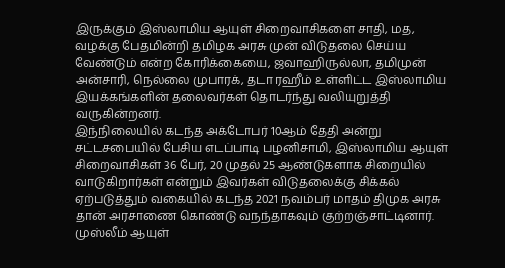இருக்கும் இஸ்லாமிய ஆயுள் சிறைவாசிகளை சாதி, மத, வழக்கு பேதமின்றி தமிழக அரசு முன் விடுதலை செய்ய வேண்டும் என்ற கோரிக்கையை, ஜவாஹிருல்லா, தமிமுன் அன்சாரி, நெல்லை முபாரக், தடா ரஹீம் உள்ளிட்ட இஸ்லாமிய இயக்கங்களின் தலைவர்கள் தொடர்ந்து வலியுறுத்தி வருகின்றனர்.
இந்நிலையில் கடந்த அக்டோபர் 10ஆம் தேதி அன்று சட்டசபையில் பேசிய எடப்பாடி பழனிசாமி, இஸ்லாமிய ஆயுள் சிறைவாசிகள் 36 பேர், 20 முதல் 25 ஆண்டுகளாக சிறையில் வாடுகிறார்கள் என்றும் இவர்கள் விடுதலைக்கு சிக்கல் ஏற்படுத்தும் வகையில் கடந்த 2021 நவம்பர் மாதம் திமுக அரசு தான் அரசாணை கொண்டு வநந்தாகவும் குற்றஞ்சாட்டினார். முஸ்லீம் ஆயுள்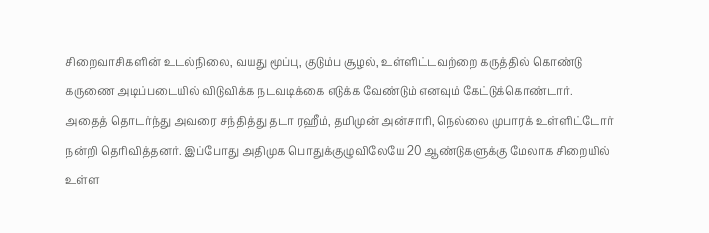சிறைவாசிகளின் உடல்நிலை, வயது மூப்பு, குடும்ப சூழல், உள்ளிட்டவற்றை கருத்தில் கொண்டு கருணை அடிப்படையில் விடுவிக்க நடவடிக்கை எடுக்க வேண்டும் எனவும் கேட்டுக்கொண்டார்.
அதைத் தொடர்ந்து அவரை சந்தித்து தடா ரஹீம், தமிமுன் அன்சாரி, நெல்லை முபாரக் உள்ளிட்டோர் நன்றி தெரிவித்தனர். இப்போது அதிமுக பொதுக்குழுவிலேயே 20 ஆண்டுகளுக்கு மேலாக சிறையில் உள்ள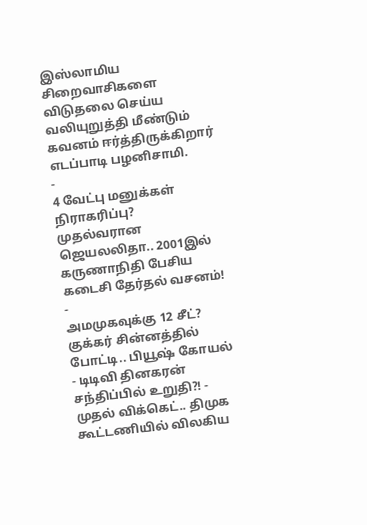இஸ்லாமிய சிறைவாசிகளை விடுதலை செய்ய வலியுறுத்தி மீண்டும் கவனம் ஈர்த்திருக்கிறார் எடப்பாடி பழனிசாமி.
-
4 வேட்பு மனுக்கள் நிராகரிப்பு? முதல்வரான ஜெயலலிதா.. 2001இல் கருணாநிதி பேசிய கடைசி தேர்தல் வசனம்! -
அமமுகவுக்கு 12 சீட்? குக்கர் சின்னத்தில் போட்டி.. பியூஷ் கோயல் - டிடிவி தினகரன் சந்திப்பில் உறுதி?! -
முதல் விக்கெட்.. திமுக கூட்டணியில் விலகிய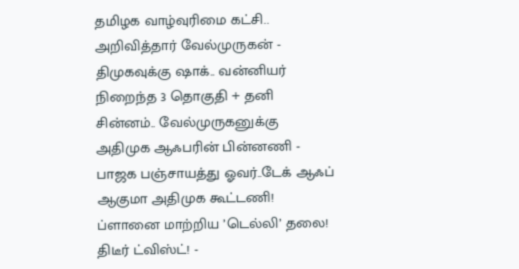தமிழக வாழ்வுரிமை கட்சி.. அறிவித்தார் வேல்முருகன் -
திமுகவுக்கு ஷாக்.. வன்னியர் நிறைந்த 3 தொகுதி + தனி சின்னம்.. வேல்முருகனுக்கு அதிமுக ஆஃபரின் பின்னணி -
பாஜக பஞ்சாயத்து ஓவர்..டேக் ஆஃப் ஆகுமா அதிமுக கூட்டணி! ப்ளானை மாற்றிய ’டெல்லி’ தலை! திடீர் ட்விஸ்ட்! -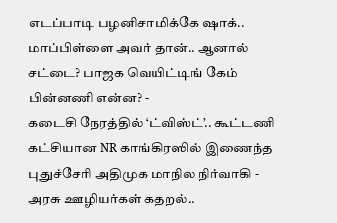எடப்பாடி பழனிசாமிக்கே ஷாக்.. மாப்பிள்ளை அவர் தான்.. ஆனால் சட்டை? பாஜக வெயிட்டிங் கேம் பின்னணி என்ன? -
கடைசி நேரத்தில் ‘ட்விஸ்ட்’.. கூட்டணி கட்சியான NR காங்கிரஸில் இணைந்த புதுச்சேரி அதிமுக மாநில நிர்வாகி -
அரசு ஊழியர்கள் கதறல்..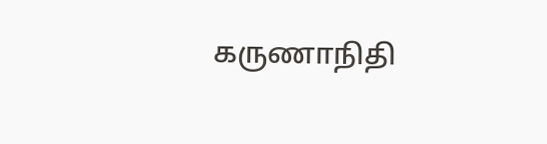கருணாநிதி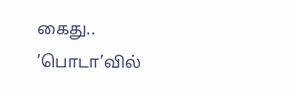கைது.. ’பொடா’வில்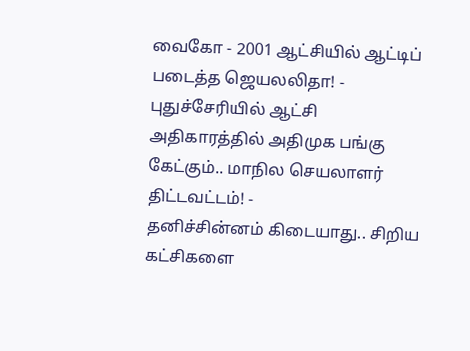வைகோ - 2001 ஆட்சியில் ஆட்டிப் படைத்த ஜெயலலிதா! -
புதுச்சேரியில் ஆட்சி அதிகாரத்தில் அதிமுக பங்கு கேட்கும்.. மாநில செயலாளர் திட்டவட்டம்! -
தனிச்சின்னம் கிடையாது.. சிறிய கட்சிகளை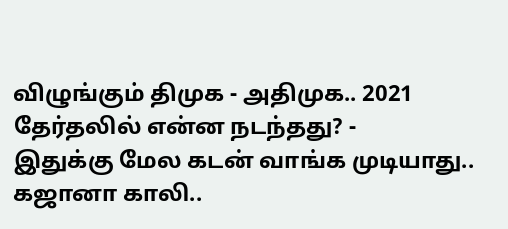விழுங்கும் திமுக - அதிமுக.. 2021 தேர்தலில் என்ன நடந்தது? -
இதுக்கு மேல கடன் வாங்க முடியாது.. கஜானா காலி..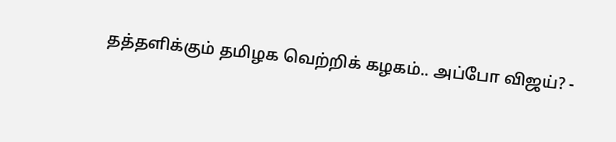தத்தளிக்கும் தமிழக வெற்றிக் கழகம்.. அப்போ விஜய்? -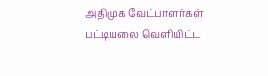அதிமுக வேட்பாளர்கள் பட்டியலை வெளியிட்ட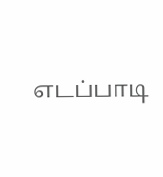எடப்பாடி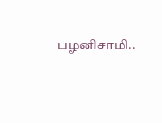பழனிசாமி..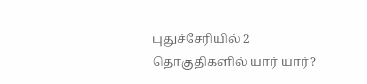புதுச்சேரியில் 2 தொகுதிகளில் யார் யார்?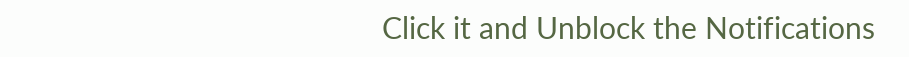Click it and Unblock the Notifications